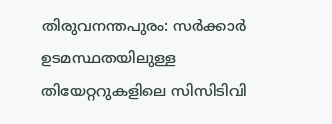തിരുവനന്തപുരം: സർക്കാർ ഉടമസ്ഥതയിലുള്ള തിയേറ്ററുകളിലെ സിസിടിവി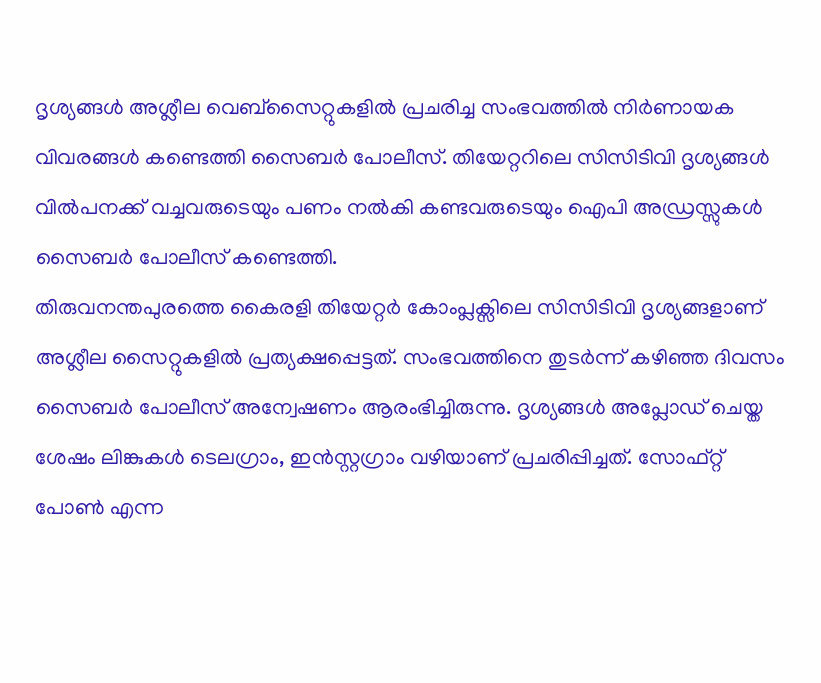ദൃശ്യങ്ങൾ അശ്ലീല വെബ്സൈറ്റുകളിൽ പ്രചരിച്ച സംഭവത്തിൽ നിർണായക വിവരങ്ങൾ കണ്ടെത്തി സൈബർ പോലീസ്. തിയേറ്ററിലെ സിസിടിവി ദൃശ്യങ്ങൾ വിൽപനക്ക് വച്ചവരുടെയും പണം നൽകി കണ്ടവരുടെയും ഐപി അഡ്രസ്സുകൾ സൈബർ പോലീസ് കണ്ടെത്തി.
തിരുവനന്തപുരത്തെ കൈരളി തിയേറ്റർ കോംപ്ലക്സിലെ സിസിടിവി ദൃശ്യങ്ങളാണ് അശ്ലീല സൈറ്റുകളിൽ പ്രത്യക്ഷപ്പെട്ടത്. സംഭവത്തിനെ തുടർന്ന് കഴിഞ്ഞ ദിവസം സൈബർ പോലീസ് അന്വേഷണം ആരംഭിച്ചിരുന്നു. ദൃശ്യങ്ങൾ അപ്ലോഡ് ചെയ്ത ശേഷം ലിങ്കുകൾ ടെലഗ്രാം, ഇൻസ്റ്റഗ്രാം വഴിയാണ് പ്രചരിപ്പിച്ചത്. സോഫ്റ്റ് പോൺ എന്ന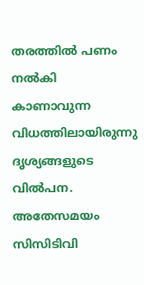തരത്തിൽ പണം നൽകി കാണാവുന്ന വിധത്തിലായിരുന്നു ദൃശ്യങ്ങളുടെ വിൽപന.
അതേസമയം സിസിടിവി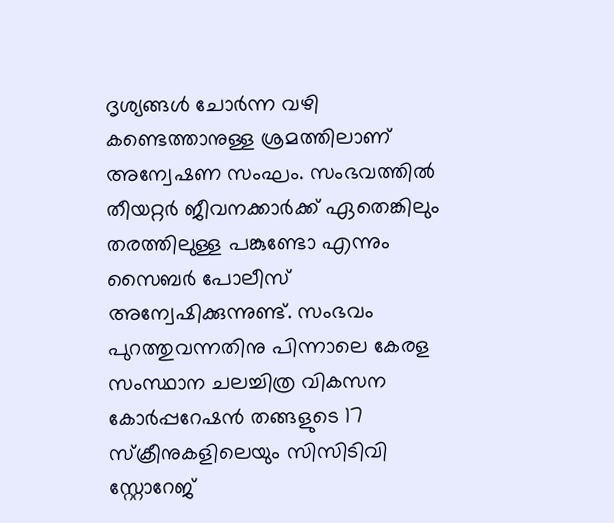ദൃശ്യങ്ങൾ ചോർന്ന വഴി കണ്ടെത്താനുള്ള ശ്രമത്തിലാണ് അന്വേഷണ സംഘം. സംഭവത്തിൽ തീയറ്റർ ജീവനക്കാർക്ക് ഏതെങ്കിലും തരത്തിലുള്ള പങ്കുണ്ടോ എന്നും സൈബർ പോലീസ് അന്വേഷിക്കുന്നുണ്ട്. സംഭവം പുറത്തുവന്നതിനു പിന്നാലെ കേരള സംസ്ഥാന ചലച്ചിത്ര വികസന കോർപ്പറേഷൻ തങ്ങളുടെ 17 സ്ക്രീനുകളിലെയും സിസിടിവി സ്റ്റോറേജ്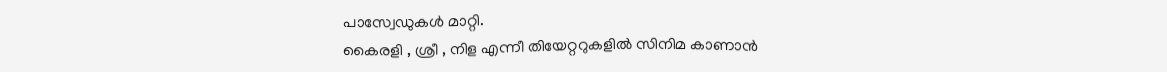പാസ്വേഡുകൾ മാറ്റി.
കൈരളി , ശ്രീ , നിള എന്നീ തിയേറ്ററുകളിൽ സിനിമ കാണാൻ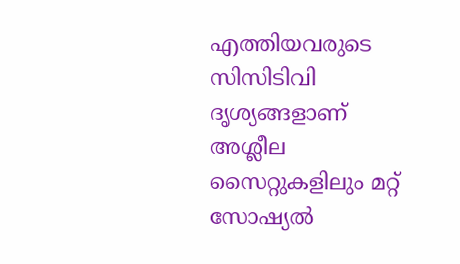എത്തിയവരുടെ സിസിടിവി ദൃശ്യങ്ങളാണ് അശ്ലീല സൈറ്റുകളിലും മറ്റ് സോഷ്യൽ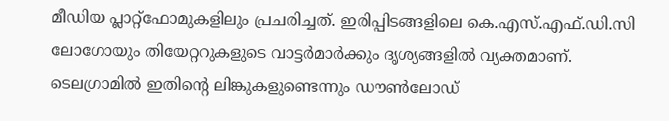മീഡിയ പ്ലാറ്റ്ഫോമുകളിലും പ്രചരിച്ചത്. ഇരിപ്പിടങ്ങളിലെ കെ.എസ്.എഫ്.ഡി.സി ലോഗോയും തിയേറ്ററുകളുടെ വാട്ടർമാർക്കും ദൃശ്യങ്ങളിൽ വ്യക്തമാണ്. ടെലഗ്രാമിൽ ഇതിന്റെ ലിങ്കുകളുണ്ടെന്നും ഡൗൺലോഡ്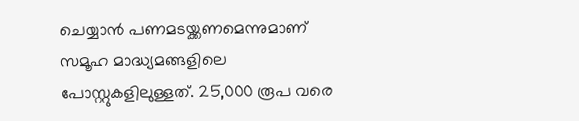ചെയ്യാൻ പണമടയ്ക്കണമെന്നുമാണ് സമൂഹ മാദ്ധ്യമങ്ങളിലെ പോസ്റ്റുകളിലുള്ളത്. 25,000 രൂപ വരെ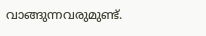വാങ്ങുന്നവരുമുണ്ട്.